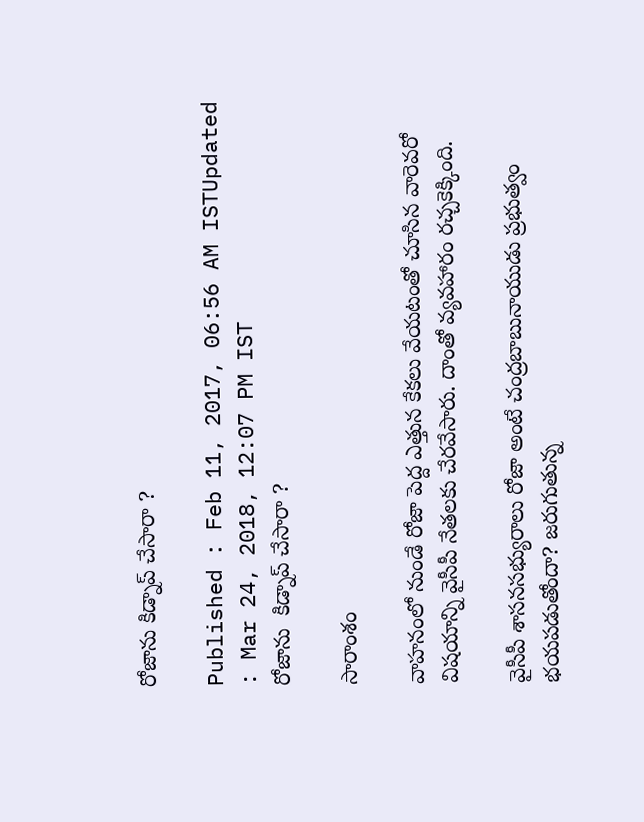రోజాను కిడ్నాప్ చేసారా ?

Published : Feb 11, 2017, 06:56 AM ISTUpdated : Mar 24, 2018, 12:07 PM IST
రోజాను  కిడ్నాప్ చేసారా ?

సారాంశం

వాహనంలో నుండే రోజా పెద్ద ఎత్తున కేకలు వేయటంతో చూసిన వారెవరో విషయాన్ని వైసీపీ నేతలకు చేరవేసారు. దాంతో వ్యవహారం రచ్చకెక్కింది.

వైసీపీ శాసనసభ్యురాలు రోజా అంటే చంద్రబాబునాయుడు ప్రభుత్వం భయపడుతోందా? జరుగుతున్న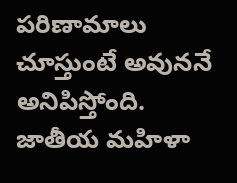పరిణామాలు చూస్తుంటే అవుననే అనిపిస్తోంది. జాతీయ మహిళా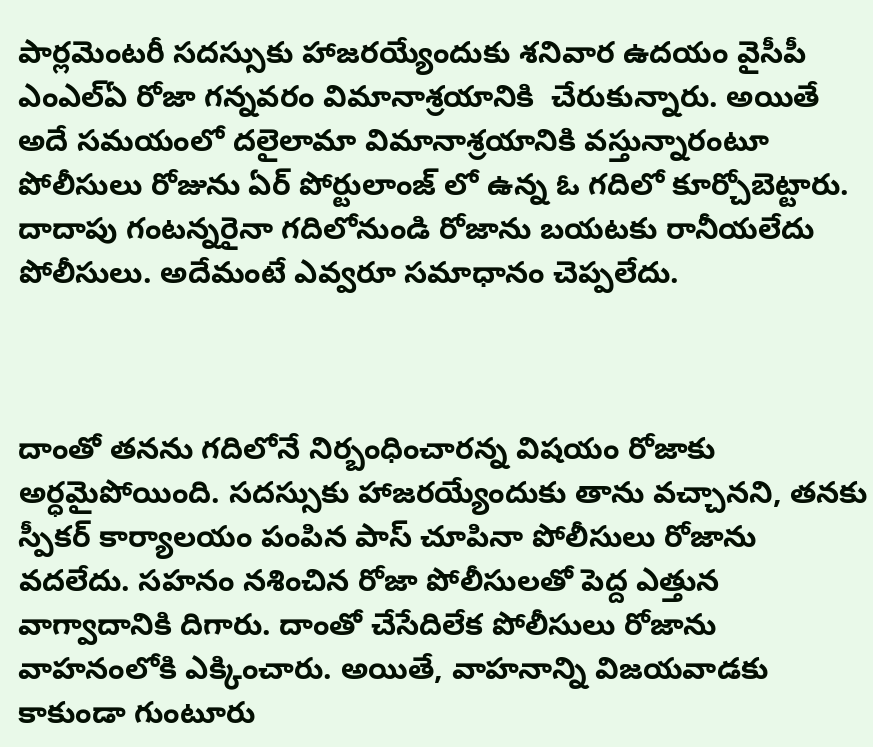పార్లమెంటరీ సదస్సుకు హాజరయ్యేందుకు శనివార ఉదయం వైసీపీ ఎంఎల్ఏ రోజా గన్నవరం విమానాశ్రయానికి  చేరుకున్నారు. అయితే అదే సమయంలో దలైలామా విమానాశ్రయానికి వస్తున్నారంటూ పోలీసులు రోజును ఏర్ పోర్టులాంజ్ లో ఉన్న ఓ గదిలో కూర్చోబెట్టారు. దాదాపు గంటన్నరైనా గదిలోనుండి రోజాను బయటకు రానీయలేదు పోలీసులు. అదేమంటే ఎవ్వరూ సమాధానం చెప్పలేదు.



దాంతో తనను గదిలోనే నిర్బంధించారన్న విషయం రోజాకు అర్ధమైపోయింది. సదస్సుకు హాజరయ్యేందుకు తాను వచ్చానని, తనకు స్పీకర్ కార్యాలయం పంపిన పాస్ చూపినా పోలీసులు రోజాను వదలేదు. సహనం నశించిన రోజా పోలీసులతో పెద్ద ఎత్తున వాగ్వాదానికి దిగారు. దాంతో చేసేదిలేక పోలీసులు రోజాను వాహనంలోకి ఎక్కించారు. అయితే, వాహనాన్ని విజయవాడకు కాకుండా గుంటూరు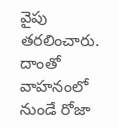వైపు తరలించారు. దాంతో వాహనంలో నుండే రోజా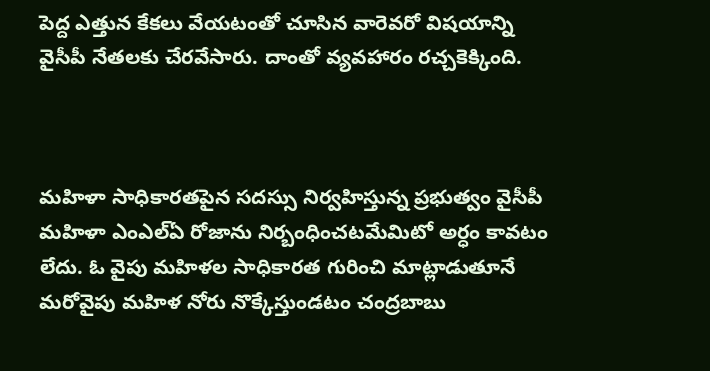పెద్ద ఎత్తున కేకలు వేయటంతో చూసిన వారెవరో విషయాన్ని వైసీపీ నేతలకు చేరవేసారు. దాంతో వ్యవహారం రచ్చకెక్కింది.



మహిళా సాధికారతపైన సదస్సు నిర్వహిస్తున్న ప్రభుత్వం వైసీపీ మహిళా ఎంఎల్ఏ రోజాను నిర్బంధించటమేమిటో అర్ధం కావటం లేదు. ఓ వైపు మహిళల సాధికారత గురించి మాట్లాడుతూనే మరోవైపు మహిళ నోరు నొక్కేస్తుండటం చంద్రబాబు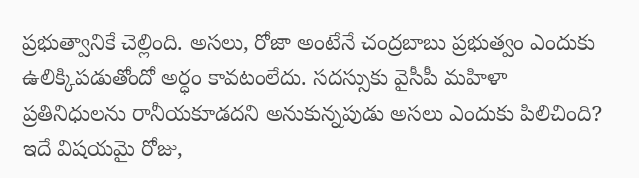ప్రభుత్వానికే చెల్లింది. అసలు, రోజా అంటేనే చంద్రబాబు ప్రభుత్వం ఎందుకు ఉలిక్కిపడుతోందో అర్ధం కావటంలేదు. సదస్సుకు వైసీపీ మహిళా ప్రతినిధులను రానీయకూడదని అనుకున్నపుడు అసలు ఎందుకు పిలిచింది? ఇదే విషయమై రోజు,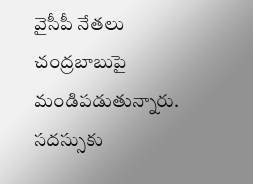వైసీపీ నేతలు చంద్రబాబుపై మండిపడుతున్నారు. సదస్సుకు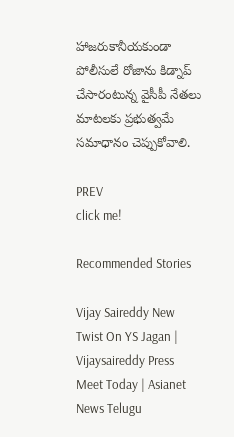హాజరుకానీయకుండా పోలీసులే రోజాను కిడ్నాప్ చేసారంటున్న వైసీపీ నేతలు మాటలకు ప్రభుత్వమే సమాధానం చెప్పుకోవాలి.

PREV
click me!

Recommended Stories

Vijay Saireddy New Twist On YS Jagan | Vijaysaireddy Press Meet Today | Asianet News Telugu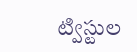ట్విస్టుల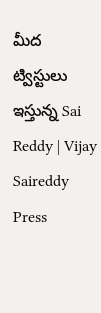మీద ట్విస్టులు ఇస్తున్న Sai Reddy | Vijay Saireddy Press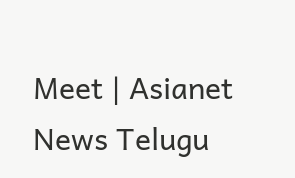Meet | Asianet News Telugu